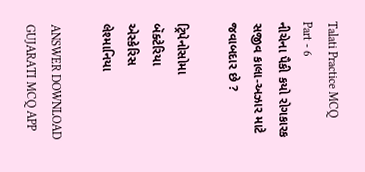Talati Practice MCQ Part - 6
નીચેના પૈકી કયો રોગકારક સજીવ કાલા-અઝાર માટે જવાબદાર છે ?

ટ્રિપેનોસોમા
બૅક્ટેરિયા
એસ્કેરિસ
લેશ્માનિયા

ANSWER DOWNLOAD GUJARATI MCQ APP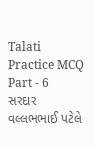Talati Practice MCQ Part - 6
સરદાર વલ્લભભાઈ પટેલે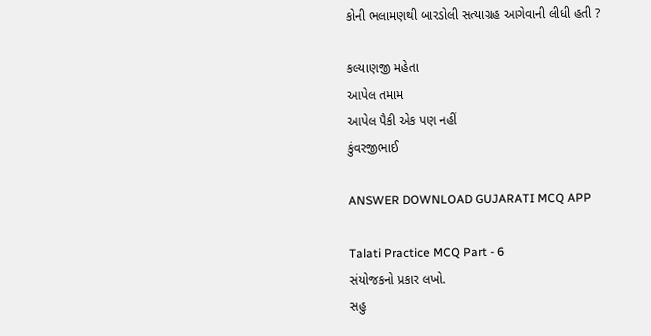કોની ભલામણથી બારડોલી સત્યાગ્રહ આગેવાની લીધી હતી ?

કલ્યાણજી મહેતા
આપેલ તમામ
આપેલ પૈકી એક પણ નહીં
કુંવરજીભાઈ

ANSWER DOWNLOAD GUJARATI MCQ APP

Talati Practice MCQ Part - 6
સંયોજકનો પ્રકાર લખો.
સહુ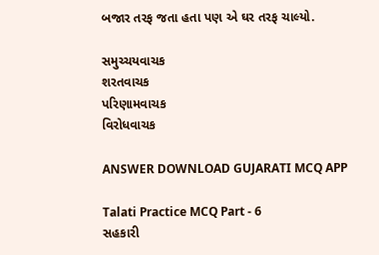બજાર તરફ જતા હતા પણ એ ઘર તરફ ચાલ્યો.

સમુચ્ચયવાચક
શરતવાચક
પરિણામવાચક
વિરોધવાચક

ANSWER DOWNLOAD GUJARATI MCQ APP

Talati Practice MCQ Part - 6
સહકારી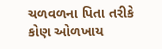ચળવળના પિતા તરીકે કોણ ઓળખાય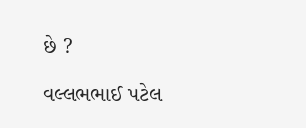છે ?

વલ્લભભાઈ પટેલ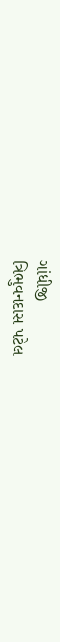ગાંધીજી
ત્રિભુવનદાસ પટેલ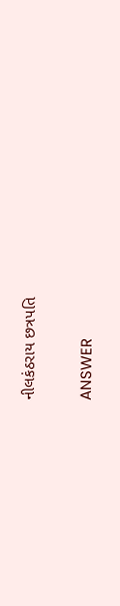નીલકંઠરાય છત્રપતિ

ANSWER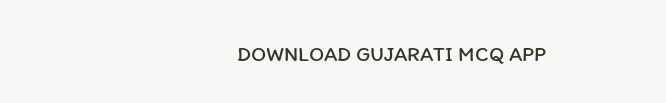DOWNLOAD GUJARATI MCQ APP